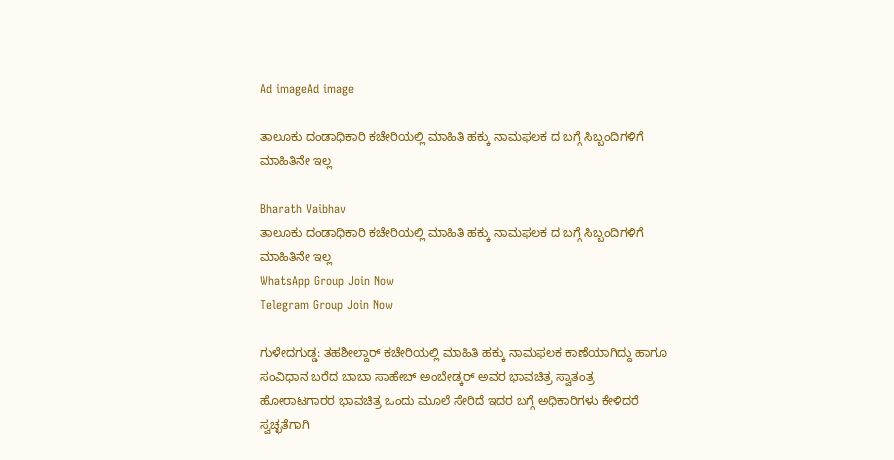Ad imageAd image

ತಾಲೂಕು ದಂಡಾಧಿಕಾರಿ ಕಚೇರಿಯಲ್ಲಿ ಮಾಹಿತಿ ಹಕ್ಕು ನಾಮಫಲಕ ದ ಬಗ್ಗೆ ಸಿಬ್ಬಂದಿಗಳಿಗೆ ಮಾಹಿತಿನೇ ಇಲ್ಲ

Bharath Vaibhav
ತಾಲೂಕು ದಂಡಾಧಿಕಾರಿ ಕಚೇರಿಯಲ್ಲಿ ಮಾಹಿತಿ ಹಕ್ಕು ನಾಮಫಲಕ ದ ಬಗ್ಗೆ ಸಿಬ್ಬಂದಿಗಳಿಗೆ ಮಾಹಿತಿನೇ ಇಲ್ಲ
WhatsApp Group Join Now
Telegram Group Join Now

ಗುಳೇದಗುಡ್ಡ: ತಹಶೀಲ್ದಾರ್ ಕಚೇರಿಯಲ್ಲಿ ಮಾಹಿತಿ ಹಕ್ಕು ನಾಮಫಲಕ ಕಾಣೆಯಾಗಿದ್ದು ಹಾಗೂ ಸಂವಿಧಾನ ಬರೆದ ಬಾಬಾ ಸಾಹೇಬ್ ಅಂಬೇಡ್ಕರ್ ಅವರ ಭಾವಚಿತ್ರ ಸ್ವಾತಂತ್ರ ಹೋರಾಟಗಾರರ ಭಾವಚಿತ್ರ ಒಂದು ಮೂಲೆ ಸೇರಿದೆ ಇದರ ಬಗ್ಗೆ ಅಧಿಕಾರಿಗಳು ಕೇಳಿದರೆ ಸ್ವಚ್ಛತೆಗಾಗಿ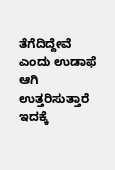ತೆಗೆದಿದ್ದೇವೆ ಎಂದು ಉಡಾಫೆ ಆಗಿ ಉತ್ತರಿಸುತ್ತಾರೆ ಇದಕ್ಕೆ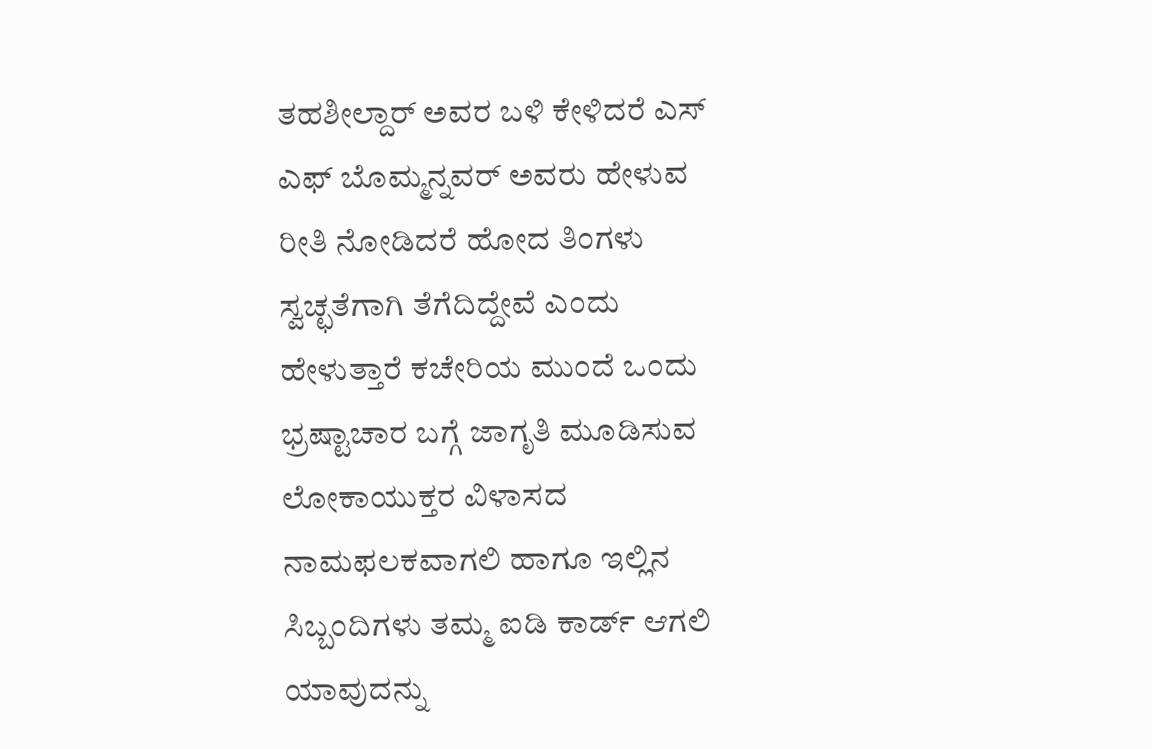ತಹಶೀಲ್ದಾರ್ ಅವರ ಬಳಿ ಕೇಳಿದರೆ ಎಸ್ ಎಫ್ ಬೊಮ್ಮನ್ನವರ್ ಅವರು ಹೇಳುವ ರೀತಿ ನೋಡಿದರೆ ಹೋದ ತಿಂಗಳು ಸ್ವಚ್ಛತೆಗಾಗಿ ತೆಗೆದಿದ್ದೇವೆ ಎಂದು ಹೇಳುತ್ತಾರೆ ಕಚೇರಿಯ ಮುಂದೆ ಒಂದು ಭ್ರಷ್ಟಾಚಾರ ಬಗ್ಗೆ ಜಾಗೃತಿ ಮೂಡಿಸುವ ಲೋಕಾಯುಕ್ತರ ವಿಳಾಸದ ನಾಮಫಲಕವಾಗಲಿ ಹಾಗೂ ಇಲ್ಲಿನ ಸಿಬ್ಬಂದಿಗಳು ತಮ್ಮ ಐಡಿ ಕಾರ್ಡ್ ಆಗಲಿ ಯಾವುದನ್ನು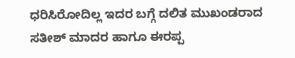ಧರಿಸಿರೋದಿಲ್ಲ ಇದರ ಬಗ್ಗೆ ದಲಿತ ಮುಖಂಡರಾದ ಸತೀಶ್ ಮಾದರ ಹಾಗೂ ಈರಪ್ಪ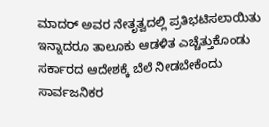ಮಾದರ್ ಅವರ ನೇತೃತ್ವದಲ್ಲಿ ಪ್ರತಿಭಟಿಸಲಾಯಿತು ಇನ್ನಾದರೂ ತಾಲೂಕು ಆಡಳಿತ ಎಚ್ಚೆತ್ತುಕೊಂಡು ಸರ್ಕಾರದ ಆದೇಶಕ್ಕೆ ಬೆಲೆ ನೀಡಬೇಕೆಂದು ಸಾರ್ವಜನಿಕರ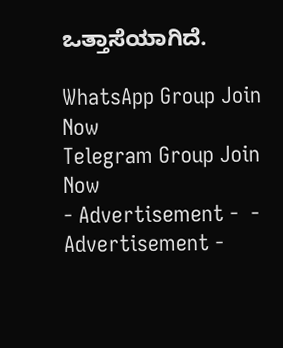ಒತ್ತಾಸೆಯಾಗಿದೆ.

WhatsApp Group Join Now
Telegram Group Join Now
- Advertisement -  - Advertisement -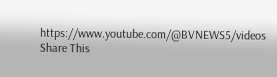https://www.youtube.com/@BVNEWS5/videos
Share This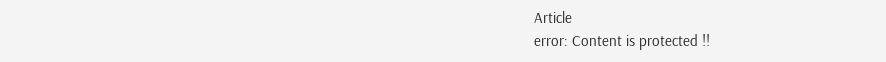Article
error: Content is protected !!